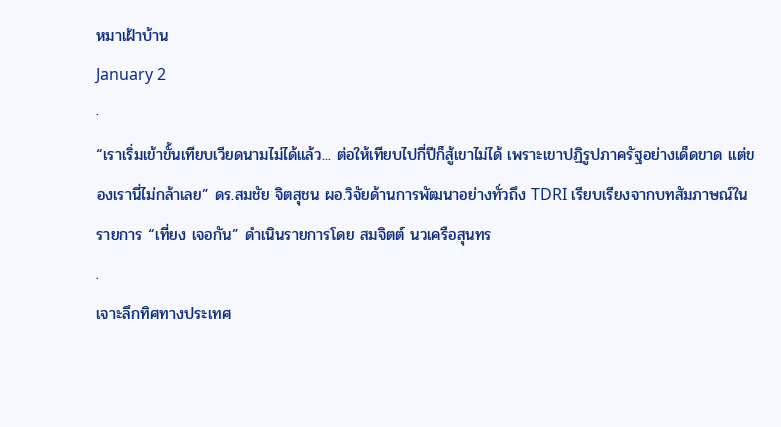หมาเฝ้าบ้าน
January 2
·
“เราเริ่มเข้าขั้นเทียบเวียดนามไม่ได้แล้ว... ต่อให้เทียบไปกี่ปีก็สู้เขาไม่ได้ เพราะเขาปฏิรูปภาครัฐอย่างเด็ดขาด แต่ของเรานี่ไม่กล้าเลย” ดร.สมชัย จิตสุชน ผอ.วิจัยด้านการพัฒนาอย่างทั่วถึง TDRI เรียบเรียงจากบทสัมภาษณ์ในรายการ “เที่ยง เจอกัน” ดำเนินรายการโดย สมจิตต์ นวเครือสุนทร
.
เจาะลึกทิศทางประเทศ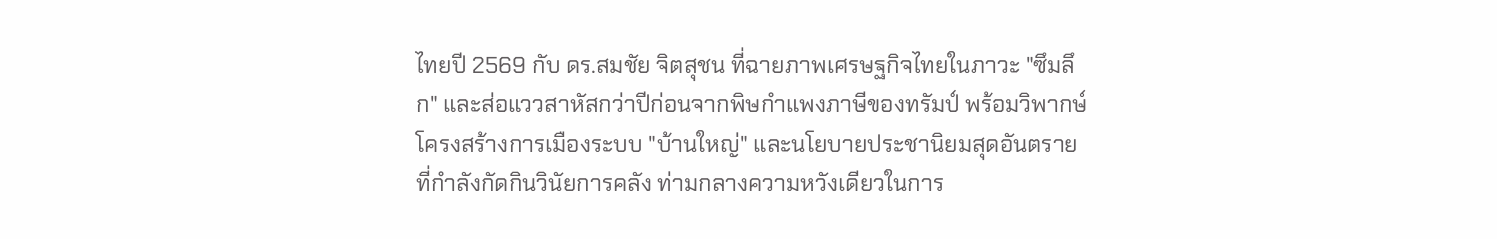ไทยปี 2569 กับ ดร.สมชัย จิตสุชน ที่ฉายภาพเศรษฐกิจไทยในภาวะ "ซึมลึก" และส่อแววสาหัสกว่าปีก่อนจากพิษกำแพงภาษีของทรัมป์ พร้อมวิพากษ์โครงสร้างการเมืองระบบ "บ้านใหญ่" และนโยบายประชานิยมสุดอันตรายที่กำลังกัดกินวินัยการคลัง ท่ามกลางความหวังเดียวในการ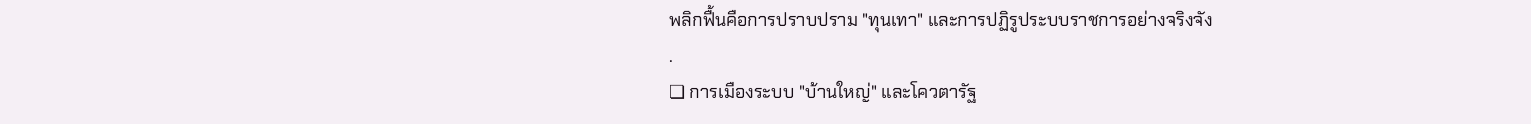พลิกฟื้นคือการปราบปราม "ทุนเทา" และการปฏิรูประบบราชการอย่างจริงจัง
.
❏ การเมืองระบบ "บ้านใหญ่" และโควตารัฐ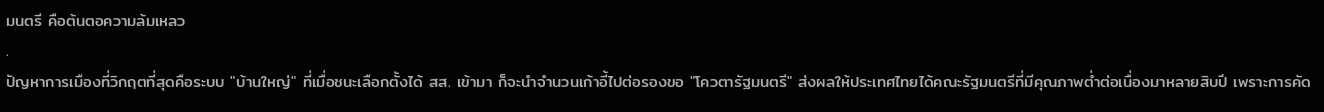มนตรี คือต้นตอความล้มเหลว
.
ปัญหาการเมืองที่วิกฤตที่สุดคือระบบ "บ้านใหญ่" ที่เมื่อชนะเลือกตั้งได้ สส. เข้ามา ก็จะนำจำนวนเก้าอี้ไปต่อรองขอ "โควตารัฐมนตรี" ส่งผลให้ประเทศไทยได้คณะรัฐมนตรีที่มีคุณภาพต่ำต่อเนื่องมาหลายสิบปี เพราะการคัด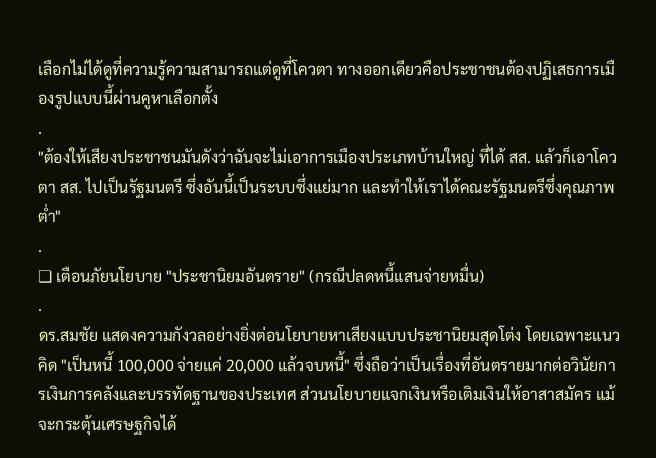เลือกไม่ได้ดูที่ความรู้ความสามารถแต่ดูที่โควตา ทางออกเดียวคือประชาชนต้องปฏิเสธการเมืองรูปแบบนี้ผ่านคูหาเลือกตั้ง
.
"ต้องให้เสียงประชาชนมันดังว่าฉันจะไม่เอาการเมืองประเภทบ้านใหญ่ ที่ได้ สส. แล้วก็เอาโควตา สส. ไปเป็นรัฐมนตรี ซึ่งอันนี้เป็นระบบซึ่งแย่มาก และทำให้เราได้คณะรัฐมนตรีซึ่งคุณภาพต่ำ"
.
❏ เตือนภัยนโยบาย "ประชานิยมอันตราย" (กรณีปลดหนี้แสนจ่ายหมื่น)
.
ดร.สมชัย แสดงความกังวลอย่างยิ่งต่อนโยบายหาเสียงแบบประชานิยมสุดโต่ง โดยเฉพาะแนวคิด "เป็นหนี้ 100,000 จ่ายแค่ 20,000 แล้วจบหนี้" ซึ่งถือว่าเป็นเรื่องที่อันตรายมากต่อวินัยการเงินการคลังและบรรทัดฐานของประเทศ ส่วนนโยบายแจกเงินหรือเติมเงินให้อาสาสมัคร แม้จะกระตุ้นเศรษฐกิจได้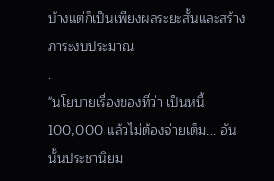บ้างแต่ก็เป็นเพียงผลระยะสั้นและสร้างภาระงบประมาณ
.
"นโยบายเรื่องของที่ว่า เป็นหนี้ 100,000 แล้วไม่ต้องจ่ายเต็ม... อันนั้นประชานิยม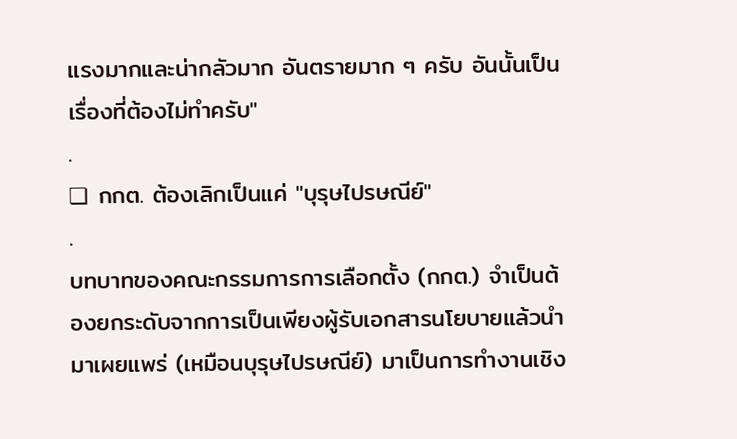แรงมากและน่ากลัวมาก อันตรายมาก ๆ ครับ อันนั้นเป็นเรื่องที่ต้องไม่ทำครับ"
.
❏ กกต. ต้องเลิกเป็นแค่ "บุรุษไปรษณีย์"
.
บทบาทของคณะกรรมการการเลือกตั้ง (กกต.) จำเป็นต้องยกระดับจากการเป็นเพียงผู้รับเอกสารนโยบายแล้วนำมาเผยแพร่ (เหมือนบุรุษไปรษณีย์) มาเป็นการทำงานเชิง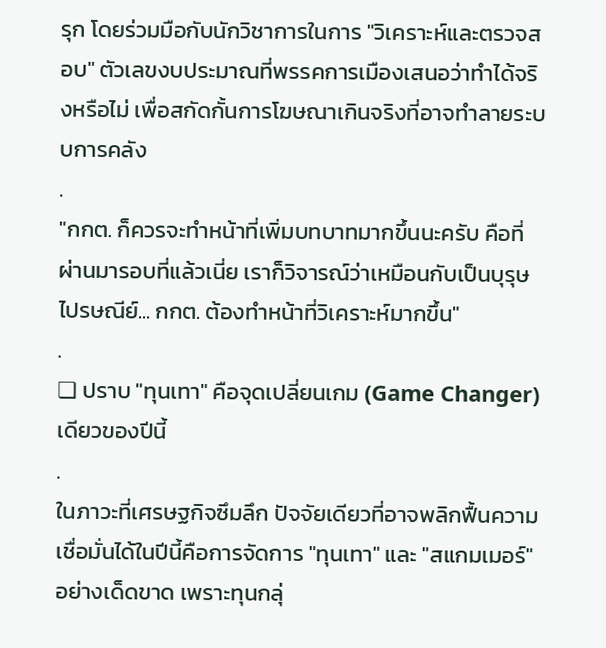รุก โดยร่วมมือกับนักวิชาการในการ "วิเคราะห์และตรวจสอบ" ตัวเลขงบประมาณที่พรรคการเมืองเสนอว่าทำได้จริงหรือไม่ เพื่อสกัดกั้นการโฆษณาเกินจริงที่อาจทำลายระบบการคลัง
.
"กกต. ก็ควรจะทำหน้าที่เพิ่มบทบาทมากขึ้นนะครับ คือที่ผ่านมารอบที่แล้วเนี่ย เราก็วิจารณ์ว่าเหมือนกับเป็นบุรุษไปรษณีย์... กกต. ต้องทำหน้าที่วิเคราะห์มากขึ้น"
.
❏ ปราบ "ทุนเทา" คือจุดเปลี่ยนเกม (Game Changer) เดียวของปีนี้
.
ในภาวะที่เศรษฐกิจซึมลึก ปัจจัยเดียวที่อาจพลิกฟื้นความเชื่อมั่นได้ในปีนี้คือการจัดการ "ทุนเทา" และ "สแกมเมอร์" อย่างเด็ดขาด เพราะทุนกลุ่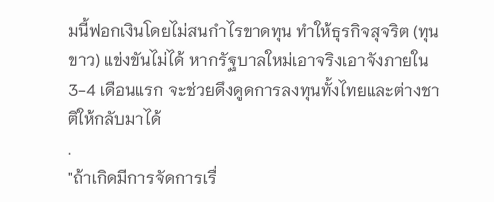มนี้ฟอกเงินโดยไม่สนกำไรขาดทุน ทำให้ธุรกิจสุจริต (ทุนขาว) แข่งขันไม่ได้ หากรัฐบาลใหม่เอาจริงเอาจังภายใน 3-4 เดือนแรก จะช่วยดึงดูดการลงทุนทั้งไทยและต่างชาติให้กลับมาได้
.
"ถ้าเกิดมีการจัดการเรื่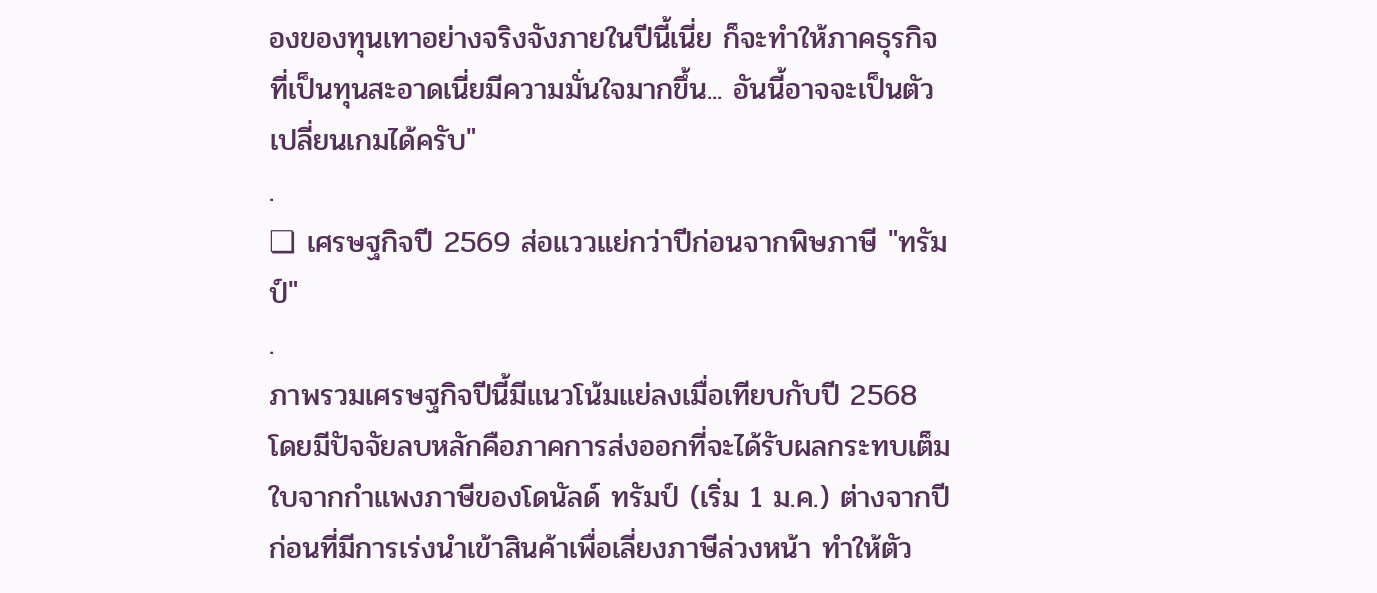องของทุนเทาอย่างจริงจังภายในปีนี้เนี่ย ก็จะทำให้ภาคธุรกิจที่เป็นทุนสะอาดเนี่ยมีความมั่นใจมากขึ้น... อันนี้อาจจะเป็นตัวเปลี่ยนเกมได้ครับ"
.
❏ เศรษฐกิจปี 2569 ส่อแววแย่กว่าปีก่อนจากพิษภาษี "ทรัมป์"
.
ภาพรวมเศรษฐกิจปีนี้มีแนวโน้มแย่ลงเมื่อเทียบกับปี 2568 โดยมีปัจจัยลบหลักคือภาคการส่งออกที่จะได้รับผลกระทบเต็มใบจากกำแพงภาษีของโดนัลด์ ทรัมป์ (เริ่ม 1 ม.ค.) ต่างจากปีก่อนที่มีการเร่งนำเข้าสินค้าเพื่อเลี่ยงภาษีล่วงหน้า ทำให้ตัว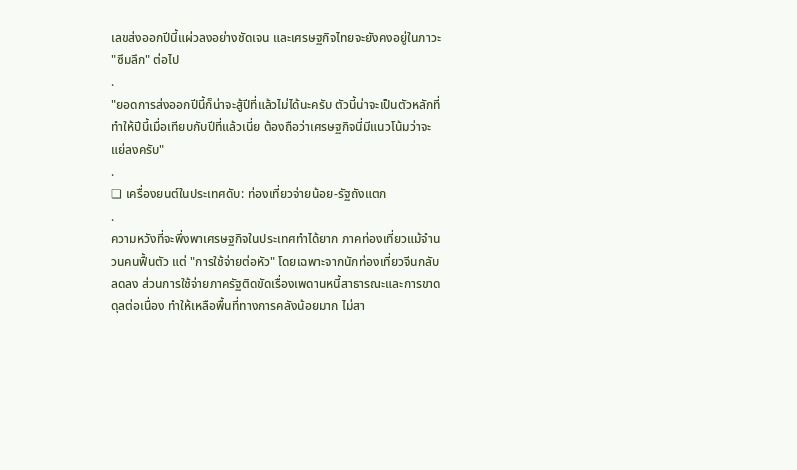เลขส่งออกปีนี้แผ่วลงอย่างชัดเจน และเศรษฐกิจไทยจะยังคงอยู่ในภาวะ "ซึมลึก" ต่อไป
.
"ยอดการส่งออกปีนี้ก็น่าจะสู้ปีที่แล้วไม่ได้นะครับ ตัวนี้น่าจะเป็นตัวหลักที่ทำให้ปีนี้เมื่อเทียบกับปีที่แล้วเนี่ย ต้องถือว่าเศรษฐกิจนี่มีแนวโน้มว่าจะแย่ลงครับ"
.
❏ เครื่องยนต์ในประเทศดับ: ท่องเที่ยวจ่ายน้อย-รัฐถังแตก
.
ความหวังที่จะพึ่งพาเศรษฐกิจในประเทศทำได้ยาก ภาคท่องเที่ยวแม้จำนวนคนฟื้นตัว แต่ "การใช้จ่ายต่อหัว" โดยเฉพาะจากนักท่องเที่ยวจีนกลับลดลง ส่วนการใช้จ่ายภาครัฐติดขัดเรื่องเพดานหนี้สาธารณะและการขาดดุลต่อเนื่อง ทำให้เหลือพื้นที่ทางการคลังน้อยมาก ไม่สา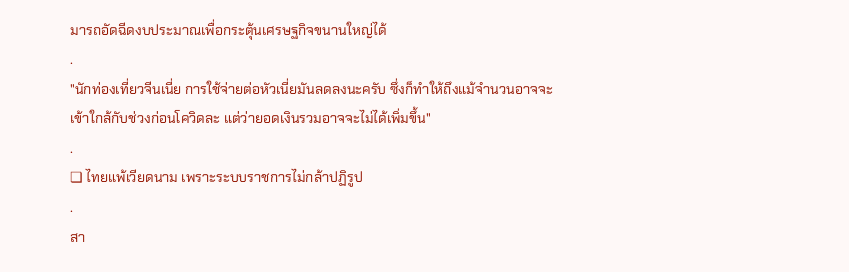มารถอัดฉีดงบประมาณเพื่อกระตุ้นเศรษฐกิจขนานใหญ่ได้
.
"นักท่องเที่ยวจีนเนี่ย การใช้จ่ายต่อหัวเนี่ยมันลดลงนะครับ ซึ่งก็ทำให้ถึงแม้จำนวนอาจจะเข้าใกล้กับช่วงก่อนโควิดละ แต่ว่ายอดเงินรวมอาจจะไม่ได้เพิ่มขึ้น"
.
❏ ไทยแพ้เวียดนาม เพราะระบบราชการไม่กล้าปฏิรูป
.
สา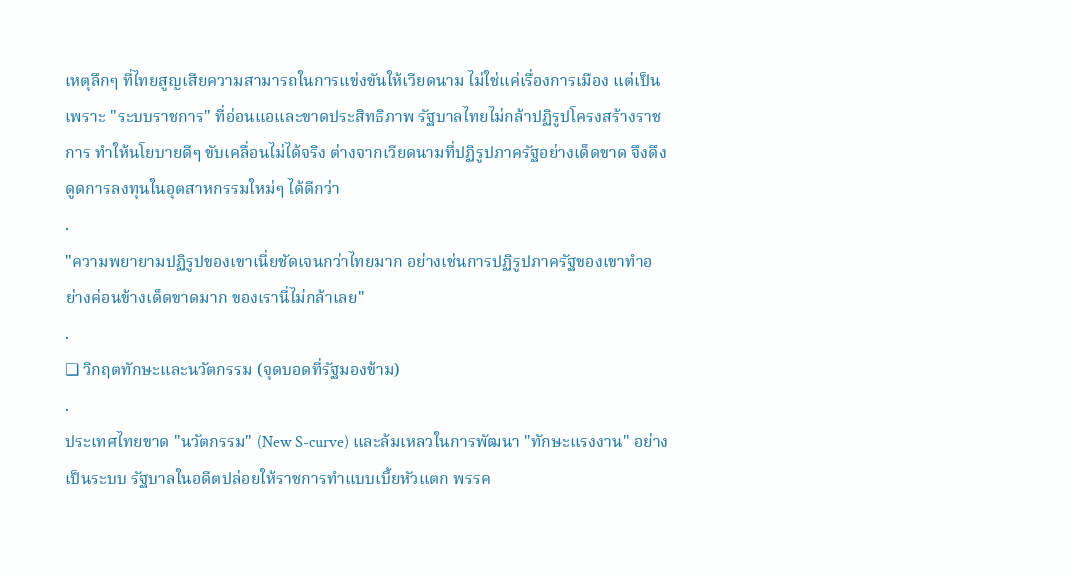เหตุลึกๆ ที่ไทยสูญเสียความสามารถในการแข่งขันให้เวียดนาม ไม่ใช่แค่เรื่องการเมือง แต่เป็นเพราะ "ระบบราชการ" ที่อ่อนแอและขาดประสิทธิภาพ รัฐบาลไทยไม่กล้าปฏิรูปโครงสร้างราชการ ทำให้นโยบายดีๆ ขับเคลื่อนไม่ได้จริง ต่างจากเวียดนามที่ปฏิรูปภาครัฐอย่างเด็ดขาด จึงดึงดูดการลงทุนในอุตสาหกรรมใหม่ๆ ได้ดีกว่า
.
"ความพยายามปฏิรูปของเขาเนี่ยชัดเจนกว่าไทยมาก อย่างเช่นการปฏิรูปภาครัฐของเขาทำอย่างค่อนข้างเด็ดขาดมาก ของเรานี่ไม่กล้าเลย"
.
❏ วิกฤตทักษะและนวัตกรรม (จุดบอดที่รัฐมองข้าม)
.
ประเทศไทยขาด "นวัตกรรม" (New S-curve) และล้มเหลวในการพัฒนา "ทักษะแรงงาน" อย่างเป็นระบบ รัฐบาลในอดีตปล่อยให้ราชการทำแบบเบี้ยหัวแตก พรรค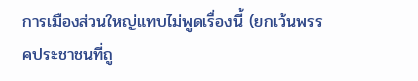การเมืองส่วนใหญ่แทบไม่พูดเรื่องนี้ (ยกเว้นพรรคประชาชนที่ถู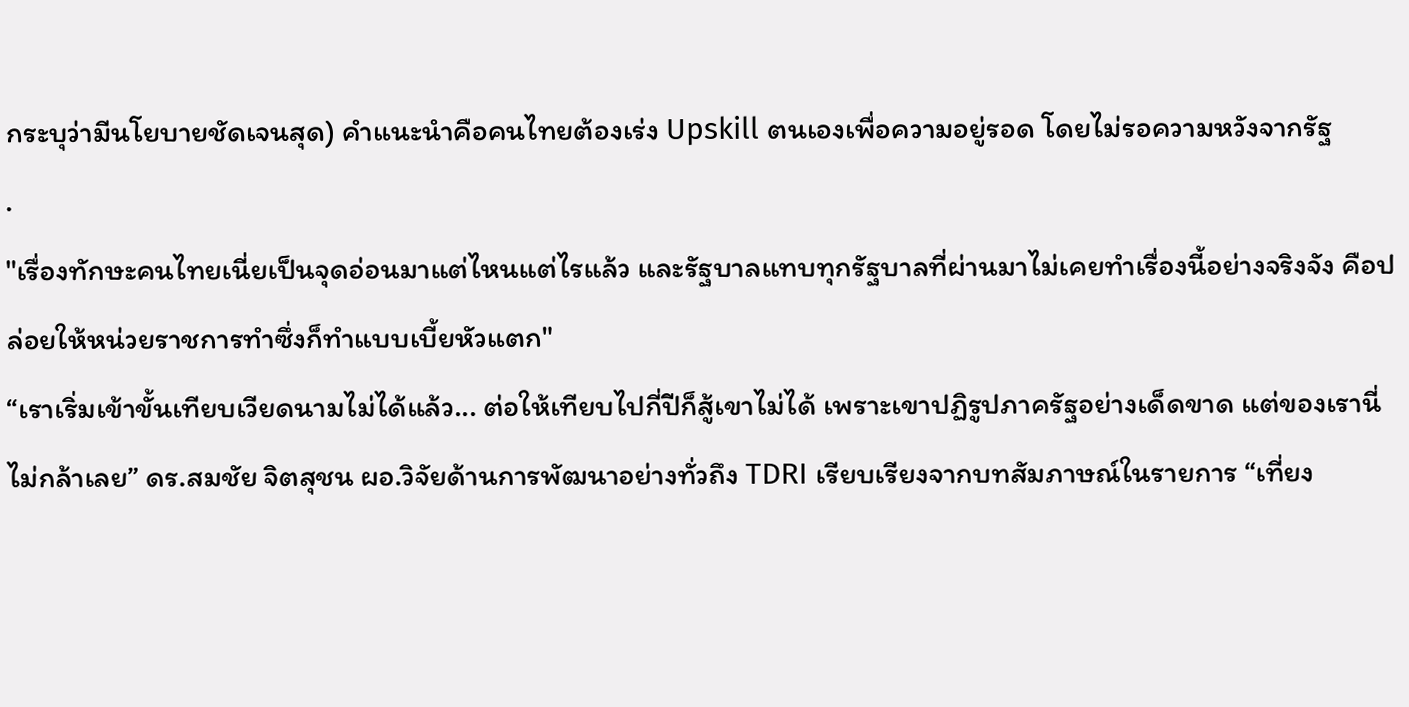กระบุว่ามีนโยบายชัดเจนสุด) คำแนะนำคือคนไทยต้องเร่ง Upskill ตนเองเพื่อความอยู่รอด โดยไม่รอความหวังจากรัฐ
.
"เรื่องทักษะคนไทยเนี่ยเป็นจุดอ่อนมาแต่ไหนแต่ไรแล้ว และรัฐบาลแทบทุกรัฐบาลที่ผ่านมาไม่เคยทำเรื่องนี้อย่างจริงจัง คือปล่อยให้หน่วยราชการทำซึ่งก็ทำแบบเบี้ยหัวแตก"
“เราเริ่มเข้าขั้นเทียบเวียดนามไม่ได้แล้ว... ต่อให้เทียบไปกี่ปีก็สู้เขาไม่ได้ เพราะเขาปฏิรูปภาครัฐอย่างเด็ดขาด แต่ของเรานี่ไม่กล้าเลย” ดร.สมชัย จิตสุชน ผอ.วิจัยด้านการพัฒนาอย่างทั่วถึง TDRI เรียบเรียงจากบทสัมภาษณ์ในรายการ “เที่ยง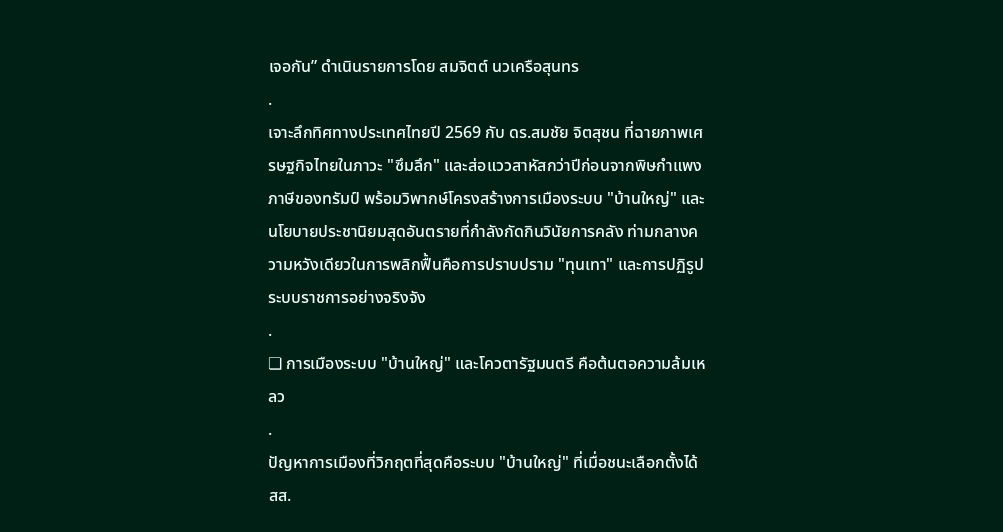เจอกัน” ดำเนินรายการโดย สมจิตต์ นวเครือสุนทร
.
เจาะลึกทิศทางประเทศไทยปี 2569 กับ ดร.สมชัย จิตสุชน ที่ฉายภาพเศรษฐกิจไทยในภาวะ "ซึมลึก" และส่อแววสาหัสกว่าปีก่อนจากพิษกำแพงภาษีของทรัมป์ พร้อมวิพากษ์โครงสร้างการเมืองระบบ "บ้านใหญ่" และนโยบายประชานิยมสุดอันตรายที่กำลังกัดกินวินัยการคลัง ท่ามกลางความหวังเดียวในการพลิกฟื้นคือการปราบปราม "ทุนเทา" และการปฏิรูประบบราชการอย่างจริงจัง
.
❏ การเมืองระบบ "บ้านใหญ่" และโควตารัฐมนตรี คือต้นตอความล้มเหลว
.
ปัญหาการเมืองที่วิกฤตที่สุดคือระบบ "บ้านใหญ่" ที่เมื่อชนะเลือกตั้งได้ สส.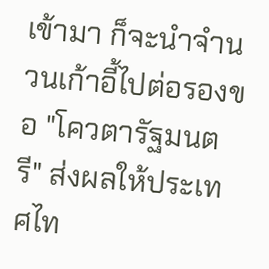เข้ามา ก็จะนำจำนวนเก้าอี้ไปต่อรองขอ "โควตารัฐมนตรี" ส่งผลให้ประเทศไท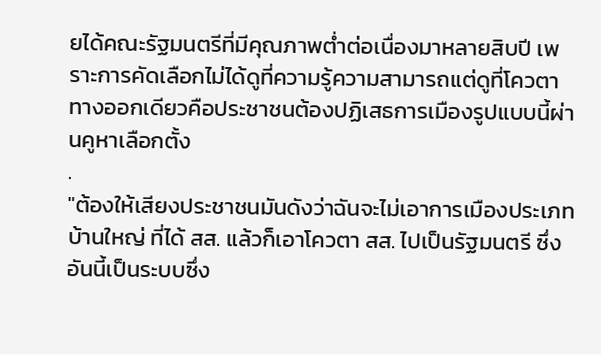ยได้คณะรัฐมนตรีที่มีคุณภาพต่ำต่อเนื่องมาหลายสิบปี เพราะการคัดเลือกไม่ได้ดูที่ความรู้ความสามารถแต่ดูที่โควตา ทางออกเดียวคือประชาชนต้องปฏิเสธการเมืองรูปแบบนี้ผ่านคูหาเลือกตั้ง
.
"ต้องให้เสียงประชาชนมันดังว่าฉันจะไม่เอาการเมืองประเภทบ้านใหญ่ ที่ได้ สส. แล้วก็เอาโควตา สส. ไปเป็นรัฐมนตรี ซึ่งอันนี้เป็นระบบซึ่ง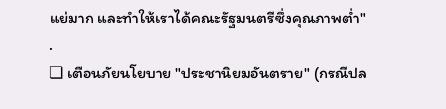แย่มาก และทำให้เราได้คณะรัฐมนตรีซึ่งคุณภาพต่ำ"
.
❏ เตือนภัยนโยบาย "ประชานิยมอันตราย" (กรณีปล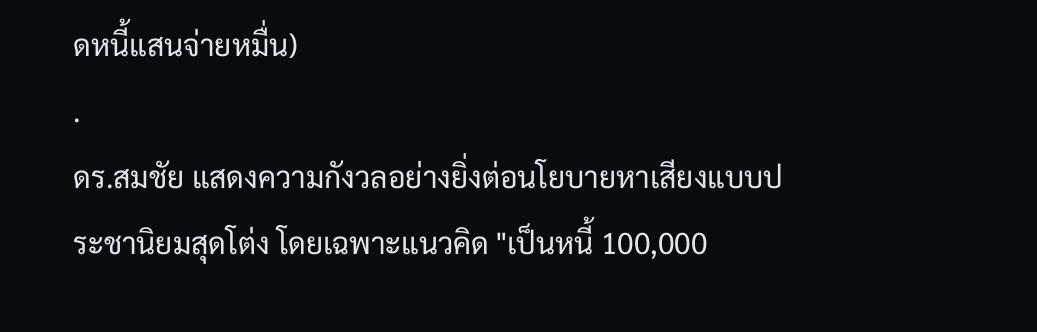ดหนี้แสนจ่ายหมื่น)
.
ดร.สมชัย แสดงความกังวลอย่างยิ่งต่อนโยบายหาเสียงแบบประชานิยมสุดโต่ง โดยเฉพาะแนวคิด "เป็นหนี้ 100,000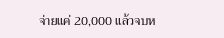จ่ายแค่ 20,000 แล้วจบห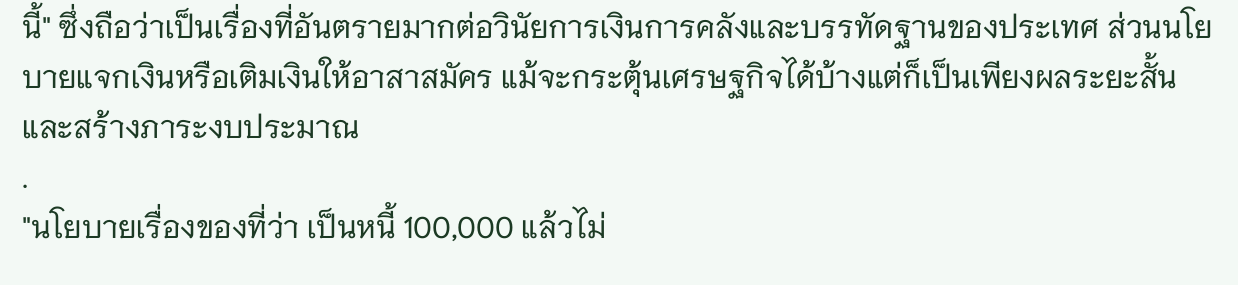นี้" ซึ่งถือว่าเป็นเรื่องที่อันตรายมากต่อวินัยการเงินการคลังและบรรทัดฐานของประเทศ ส่วนนโยบายแจกเงินหรือเติมเงินให้อาสาสมัคร แม้จะกระตุ้นเศรษฐกิจได้บ้างแต่ก็เป็นเพียงผลระยะสั้นและสร้างภาระงบประมาณ
.
"นโยบายเรื่องของที่ว่า เป็นหนี้ 100,000 แล้วไม่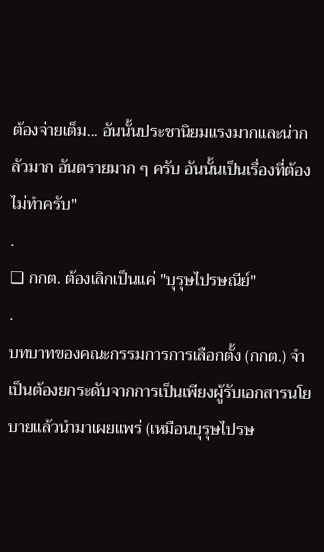ต้องจ่ายเต็ม... อันนั้นประชานิยมแรงมากและน่ากลัวมาก อันตรายมาก ๆ ครับ อันนั้นเป็นเรื่องที่ต้องไม่ทำครับ"
.
❏ กกต. ต้องเลิกเป็นแค่ "บุรุษไปรษณีย์"
.
บทบาทของคณะกรรมการการเลือกตั้ง (กกต.) จำเป็นต้องยกระดับจากการเป็นเพียงผู้รับเอกสารนโยบายแล้วนำมาเผยแพร่ (เหมือนบุรุษไปรษ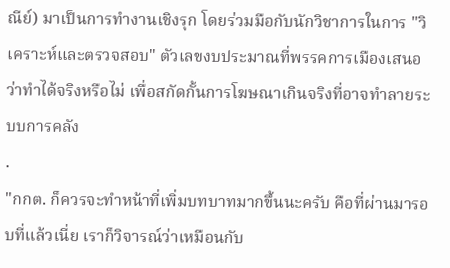ณีย์) มาเป็นการทำงานเชิงรุก โดยร่วมมือกับนักวิชาการในการ "วิเคราะห์และตรวจสอบ" ตัวเลขงบประมาณที่พรรคการเมืองเสนอว่าทำได้จริงหรือไม่ เพื่อสกัดกั้นการโฆษณาเกินจริงที่อาจทำลายระบบการคลัง
.
"กกต. ก็ควรจะทำหน้าที่เพิ่มบทบาทมากขึ้นนะครับ คือที่ผ่านมารอบที่แล้วเนี่ย เราก็วิจารณ์ว่าเหมือนกับ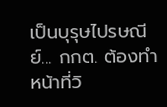เป็นบุรุษไปรษณีย์... กกต. ต้องทำหน้าที่วิ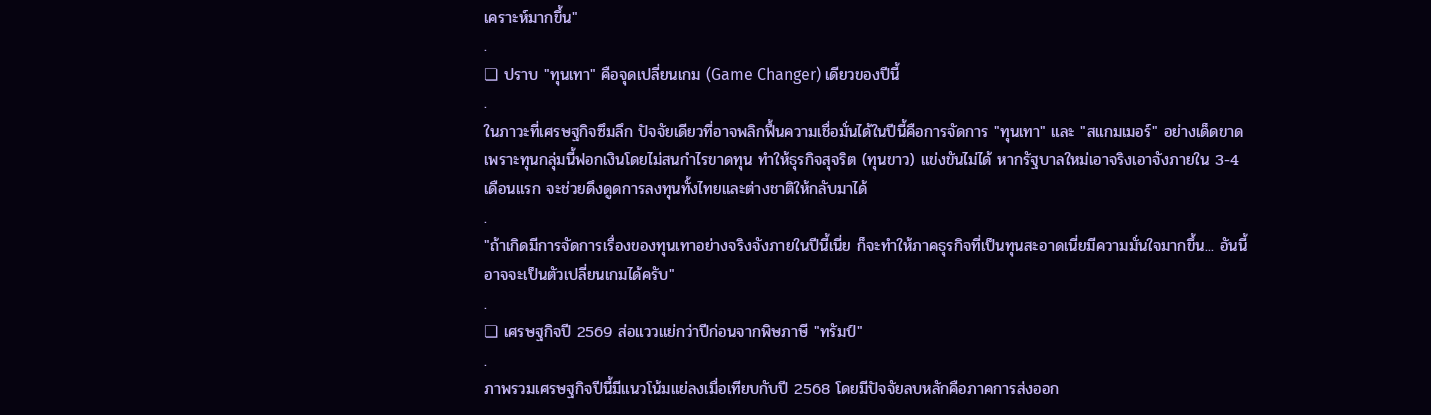เคราะห์มากขึ้น"
.
❏ ปราบ "ทุนเทา" คือจุดเปลี่ยนเกม (Game Changer) เดียวของปีนี้
.
ในภาวะที่เศรษฐกิจซึมลึก ปัจจัยเดียวที่อาจพลิกฟื้นความเชื่อมั่นได้ในปีนี้คือการจัดการ "ทุนเทา" และ "สแกมเมอร์" อย่างเด็ดขาด เพราะทุนกลุ่มนี้ฟอกเงินโดยไม่สนกำไรขาดทุน ทำให้ธุรกิจสุจริต (ทุนขาว) แข่งขันไม่ได้ หากรัฐบาลใหม่เอาจริงเอาจังภายใน 3-4 เดือนแรก จะช่วยดึงดูดการลงทุนทั้งไทยและต่างชาติให้กลับมาได้
.
"ถ้าเกิดมีการจัดการเรื่องของทุนเทาอย่างจริงจังภายในปีนี้เนี่ย ก็จะทำให้ภาคธุรกิจที่เป็นทุนสะอาดเนี่ยมีความมั่นใจมากขึ้น... อันนี้อาจจะเป็นตัวเปลี่ยนเกมได้ครับ"
.
❏ เศรษฐกิจปี 2569 ส่อแววแย่กว่าปีก่อนจากพิษภาษี "ทรัมป์"
.
ภาพรวมเศรษฐกิจปีนี้มีแนวโน้มแย่ลงเมื่อเทียบกับปี 2568 โดยมีปัจจัยลบหลักคือภาคการส่งออก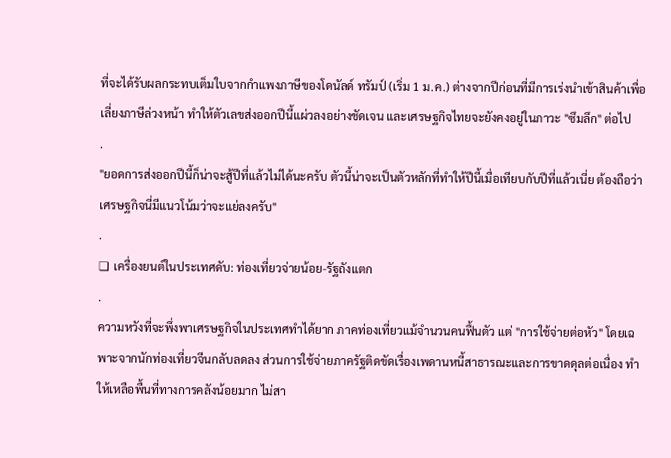ที่จะได้รับผลกระทบเต็มใบจากกำแพงภาษีของโดนัลด์ ทรัมป์ (เริ่ม 1 ม.ค.) ต่างจากปีก่อนที่มีการเร่งนำเข้าสินค้าเพื่อเลี่ยงภาษีล่วงหน้า ทำให้ตัวเลขส่งออกปีนี้แผ่วลงอย่างชัดเจน และเศรษฐกิจไทยจะยังคงอยู่ในภาวะ "ซึมลึก" ต่อไป
.
"ยอดการส่งออกปีนี้ก็น่าจะสู้ปีที่แล้วไม่ได้นะครับ ตัวนี้น่าจะเป็นตัวหลักที่ทำให้ปีนี้เมื่อเทียบกับปีที่แล้วเนี่ย ต้องถือว่าเศรษฐกิจนี่มีแนวโน้มว่าจะแย่ลงครับ"
.
❏ เครื่องยนต์ในประเทศดับ: ท่องเที่ยวจ่ายน้อย-รัฐถังแตก
.
ความหวังที่จะพึ่งพาเศรษฐกิจในประเทศทำได้ยาก ภาคท่องเที่ยวแม้จำนวนคนฟื้นตัว แต่ "การใช้จ่ายต่อหัว" โดยเฉพาะจากนักท่องเที่ยวจีนกลับลดลง ส่วนการใช้จ่ายภาครัฐติดขัดเรื่องเพดานหนี้สาธารณะและการขาดดุลต่อเนื่อง ทำให้เหลือพื้นที่ทางการคลังน้อยมาก ไม่สา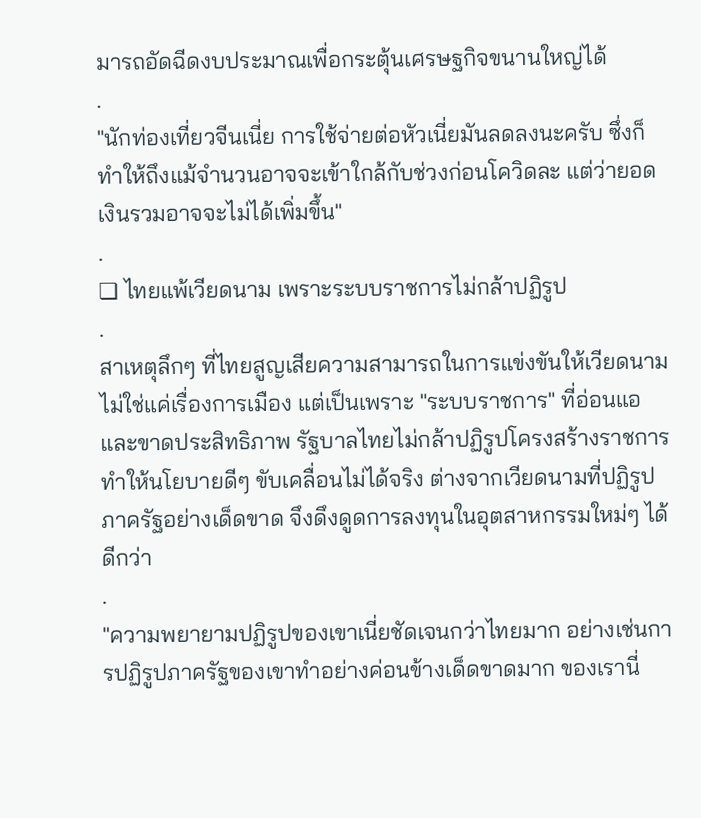มารถอัดฉีดงบประมาณเพื่อกระตุ้นเศรษฐกิจขนานใหญ่ได้
.
"นักท่องเที่ยวจีนเนี่ย การใช้จ่ายต่อหัวเนี่ยมันลดลงนะครับ ซึ่งก็ทำให้ถึงแม้จำนวนอาจจะเข้าใกล้กับช่วงก่อนโควิดละ แต่ว่ายอดเงินรวมอาจจะไม่ได้เพิ่มขึ้น"
.
❏ ไทยแพ้เวียดนาม เพราะระบบราชการไม่กล้าปฏิรูป
.
สาเหตุลึกๆ ที่ไทยสูญเสียความสามารถในการแข่งขันให้เวียดนาม ไม่ใช่แค่เรื่องการเมือง แต่เป็นเพราะ "ระบบราชการ" ที่อ่อนแอและขาดประสิทธิภาพ รัฐบาลไทยไม่กล้าปฏิรูปโครงสร้างราชการ ทำให้นโยบายดีๆ ขับเคลื่อนไม่ได้จริง ต่างจากเวียดนามที่ปฏิรูปภาครัฐอย่างเด็ดขาด จึงดึงดูดการลงทุนในอุตสาหกรรมใหม่ๆ ได้ดีกว่า
.
"ความพยายามปฏิรูปของเขาเนี่ยชัดเจนกว่าไทยมาก อย่างเช่นการปฏิรูปภาครัฐของเขาทำอย่างค่อนข้างเด็ดขาดมาก ของเรานี่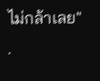ไม่กล้าเลย"
.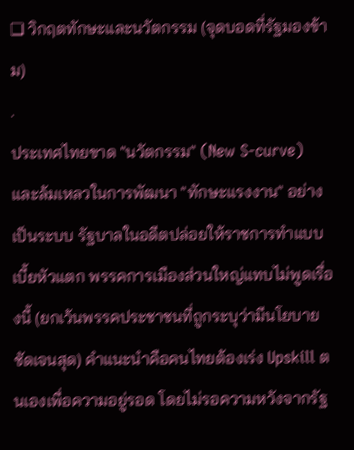❏ วิกฤตทักษะและนวัตกรรม (จุดบอดที่รัฐมองข้าม)
.
ประเทศไทยขาด "นวัตกรรม" (New S-curve) และล้มเหลวในการพัฒนา "ทักษะแรงงาน" อย่างเป็นระบบ รัฐบาลในอดีตปล่อยให้ราชการทำแบบเบี้ยหัวแตก พรรคการเมืองส่วนใหญ่แทบไม่พูดเรื่องนี้ (ยกเว้นพรรคประชาชนที่ถูกระบุว่ามีนโยบายชัดเจนสุด) คำแนะนำคือคนไทยต้องเร่ง Upskill ตนเองเพื่อความอยู่รอด โดยไม่รอความหวังจากรัฐ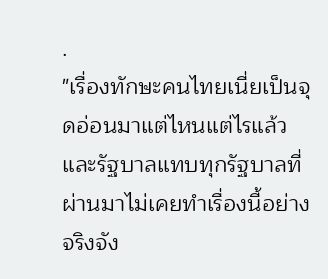.
"เรื่องทักษะคนไทยเนี่ยเป็นจุดอ่อนมาแต่ไหนแต่ไรแล้ว และรัฐบาลแทบทุกรัฐบาลที่ผ่านมาไม่เคยทำเรื่องนี้อย่างจริงจัง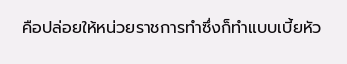คือปล่อยให้หน่วยราชการทำซึ่งก็ทำแบบเบี้ยหัว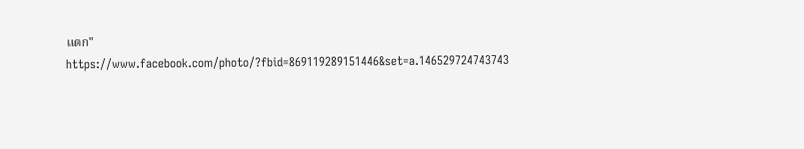แตก"
https://www.facebook.com/photo/?fbid=869119289151446&set=a.146529724743743